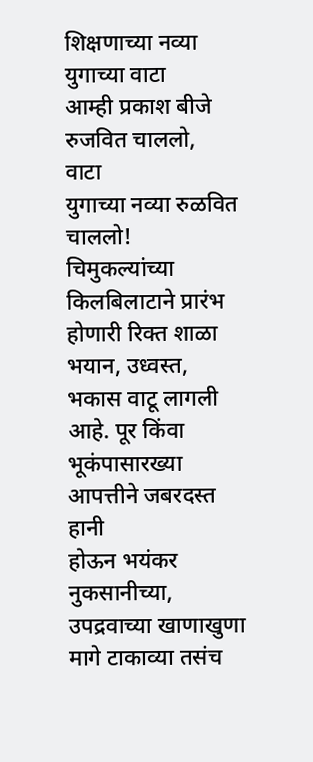शिक्षणाच्या नव्या युगाच्या वाटा
आम्ही प्रकाश बीजे रुजवित चाललो,
वाटा
युगाच्या नव्या रुळवित चाललो!
चिमुकल्यांच्या किलबिलाटाने प्रारंभ
होणारी रिक्त शाळा भयान, उध्वस्त, भकास वाटू लागली आहे. पूर किंवा भूकंपासारख्या आपत्तीने जबरदस्त हानी
होऊन भयंकर नुकसानीच्या, उपद्रवाच्या खाणाखुणा मागे टाकाव्या तसंच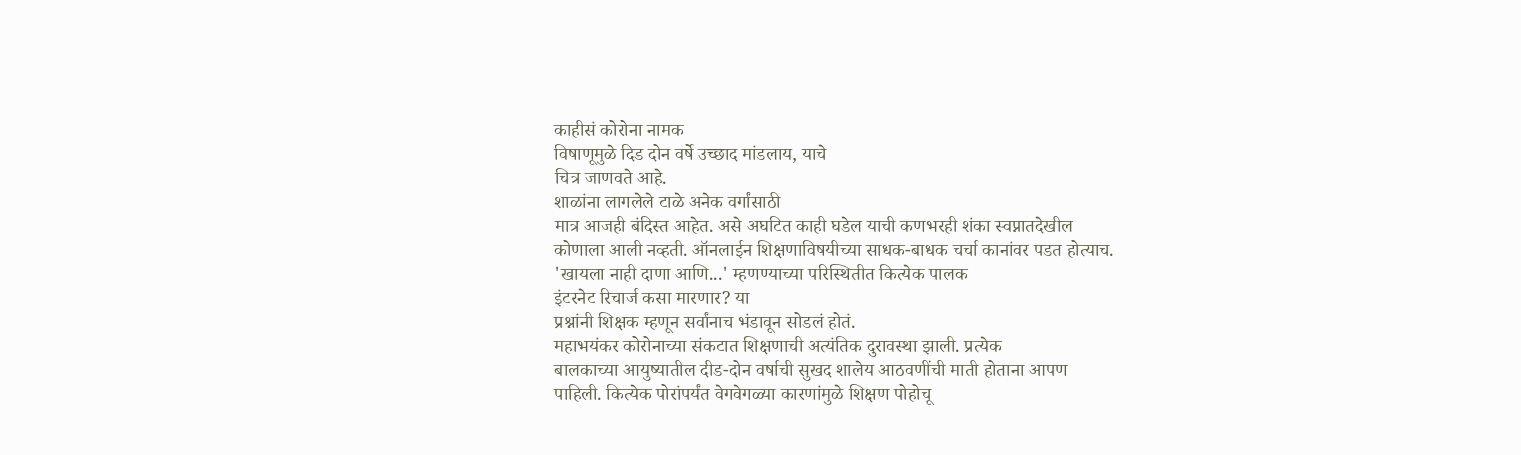काहीसं कोरोना नामक
विषाणूमुळे दिड दोन वर्षे उच्छाद मांडलाय, याचे
चित्र जाणवते आहे.
शाळांना लागलेले टाळे अनेक वर्गांसाठी
मात्र आजही बंदिस्त आहेत. असे अघटित काही घडेल याची कणभरही शंका स्वप्नातदेखील
कोणाला आली नव्हती. ऑनलाईन शिक्षणाविषयीच्या साधक-बाधक चर्चा कानांवर पडत होत्याच.
'खायला नाही दाणा आणि...' म्हणण्याच्या परिस्थितीत कित्येक पालक
इंटरनेट रिचार्ज कसा मारणार? या
प्रश्नांनी शिक्षक म्हणून सर्वांनाच भंडावून सोडलं होतं.
महाभयंकर कोरोनाच्या संकटात शिक्षणाची अत्यंतिक दुरावस्था झाली. प्रत्येक
बालकाच्या आयुष्यातील दीड-दोन वर्षाची सुखद शालेय आठवणींची माती होताना आपण
पाहिली. कित्येक पोरांपर्यंत वेगवेगळ्या कारणांमुळे शिक्षण पोहोचू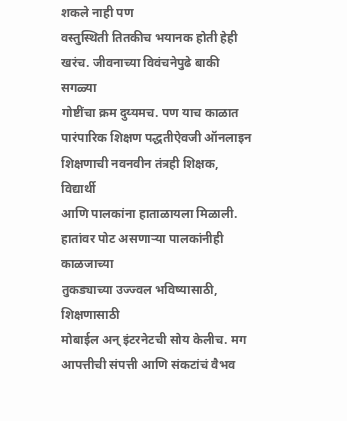शकले नाही पण
वस्तुस्थिती तितकीच भयानक होती हेही खरंच. जीवनाच्या विवंचनेपुढे बाकी सगळ्या
गोष्टींचा क्रम दुय्यमच. पण याच काळात पारंपारिक शिक्षण पद्धतीऐवजी ऑनलाइन
शिक्षणाची नवनवीन तंत्रही शिक्षक, विद्यार्थी
आणि पालकांना हाताळायला मिळाली. हातांवर पोट असणाऱ्या पालकांनीही काळजाच्या
तुकड्याच्या उज्ज्वल भविष्यासाठी, शिक्षणासाठी
मोबाईल अन् इंटरनेटची सोय केलीच. मग आपत्तीची संपत्ती आणि संकटांचं वैभव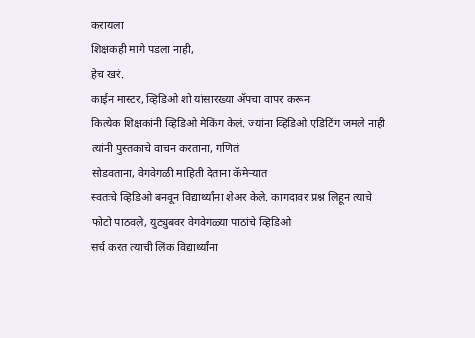करायला
शिक्षकही मागे पडला नाही,
हेच खरं.
काईन मास्टर, व्हिडिओ शो यांसारख्या ॲपचा वापर करून
कित्येक शिक्षकांनी व्हिडिओ मेकिंग केलं. ज्यांना व्हिडिओ एडिटिंग जमले नाही
त्यांनी पुस्तकाचे वाचन करताना, गणितं
सोडवताना, वेगवेगळी माहिती देताना कॅमेऱ्यात
स्वतःचे व्हिडिओ बनवून विद्यार्थ्यांना शेअर केले. कागदावर प्रश्न लिहून त्याचे
फोटो पाठवले, युट्युबवर वेगवेगळ्या पाठांचे व्हिडिओ
सर्च करत त्याची लिंक विद्यार्थ्यांना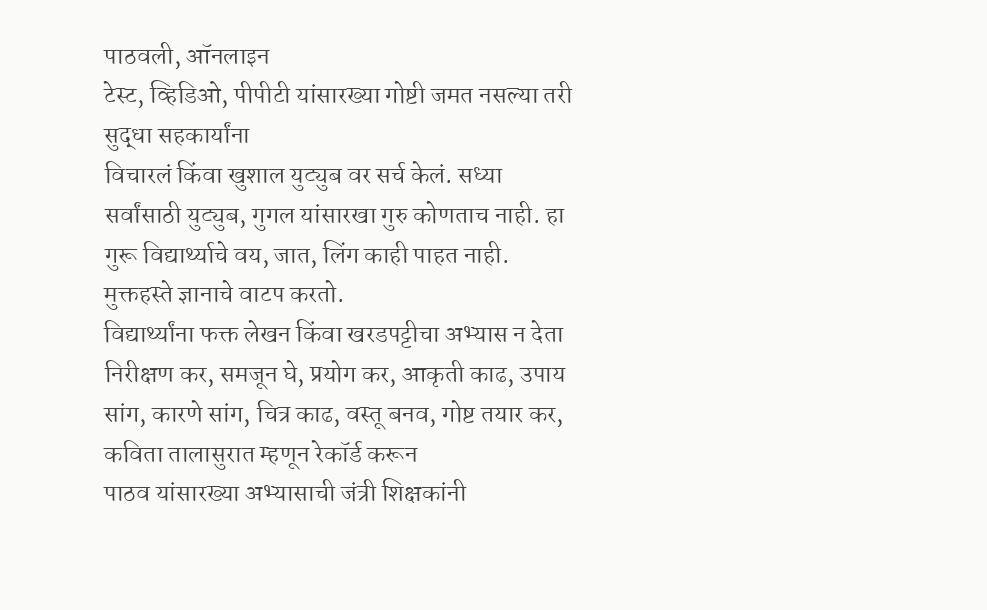पाठवली, ऑनलाइन
टेस्ट, व्हिडिओ, पीपीटी यांसारख्या गोष्टी जमत नसल्या तरी सुद्धा सहकार्यांना
विचारलं किंवा खुशाल युट्युब वर सर्च केलं. सध्या सर्वांसाठी युट्युब, गुगल यांसारखा गुरु कोणताच नाही. हा
गुरू विद्यार्थ्याचे वय, जात, लिंग काही पाहत नाही. मुक्तहस्ते ज्ञानाचे वाटप करतो.
विद्यार्थ्यांना फक्त लेखन किंवा खरडपट्टीचा अभ्यास न देता निरीक्षण कर, समजून घे, प्रयोग कर, आकृती काढ, उपाय सांग, कारणे सांग, चित्र काढ, वस्तू बनव, गोष्ट तयार कर, कविता तालासुरात म्हणून रेकॉर्ड करून
पाठव यांसारख्या अभ्यासाची जंत्री शिक्षकांनी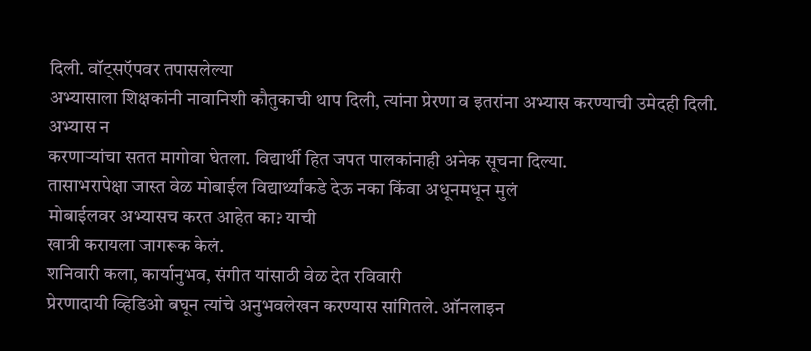दिली. वॉट्सऍपवर तपासलेल्या
अभ्यासाला शिक्षकांनी नावानिशी कौतुकाची थाप दिली, त्यांना प्रेरणा व इतरांना अभ्यास करण्याची उमेदही दिली. अभ्यास न
करणाऱ्यांचा सतत मागोवा घेतला. विद्यार्थी हित जपत पालकांनाही अनेक सूचना दिल्या.
तासाभरापेक्षा जास्त वेळ मोबाईल विद्यार्थ्यांकडे देऊ नका किंवा अधूनमधून मुलं
मोबाईलवर अभ्यासच करत आहेत का? याची
खात्री करायला जागरूक केलं.
शनिवारी कला, कार्यानुभव, संगीत यांसाठी वेळ देत रविवारी
प्रेरणादायी व्हिडिओ बघून त्यांचे अनुभवलेखन करण्यास सांगितले. ऑनलाइन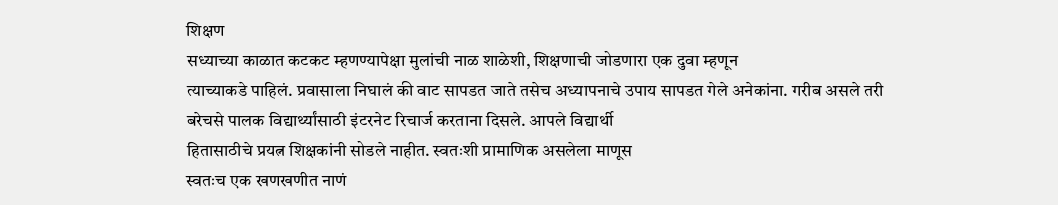शिक्षण
सध्याच्या काळात कटकट म्हणण्यापेक्षा मुलांची नाळ शाळेशी, शिक्षणाची जोडणारा एक दुवा म्हणून
त्याच्याकडे पाहिलं. प्रवासाला निघालं की वाट सापडत जाते तसेच अध्यापनाचे उपाय सापडत गेले अनेकांना. गरीब असले तरी
बरेचसे पालक विद्यार्थ्यांसाठी इंटरनेट रिचार्ज करताना दिसले. आपले विद्यार्थी
हितासाठीचे प्रयत्न शिक्षकांनी सोडले नाहीत. स्वतःशी प्रामाणिक असलेला माणूस
स्वतःच एक खणखणीत नाणं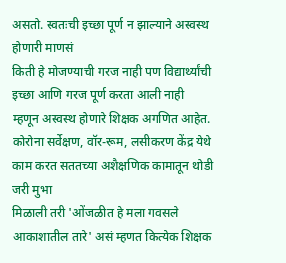असतो. स्वतःची इच्छा पूर्ण न झाल्याने अस्वस्थ होणारी माणसं
किती हे मोजण्याची गरज नाही पण विद्यार्थ्यांची इच्छा आणि गरज पूर्ण करता आली नाही
म्हणून अस्वस्थ होणारे शिक्षक अगणित आहेत.
कोरोना सर्वेक्षण, वॉर-रूम, लसीकरण केंद्र येथे काम करत सततच्या अशैक्षणिक कामातून थोडी जरी मुभा
मिळाली तरी 'ओंजळीत हे मला गवसले आकाशातील तारे' असं म्हणत कित्येक शिक्षक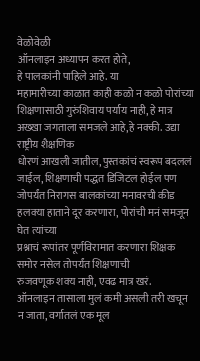वेळोवेळी
ऑनलाइन अध्यापन करत होते,
हे पालकांनी पाहिले आहे. या
महामारीच्या काळात काही कळो न कळो पोरांच्या शिक्षणासाठी गुरुंशिवाय पर्याय नाही, हे मात्र अख्खा जगताला समजले आहे,हे नक्की. उद्या राष्ट्रीय शैक्षणिक
धोरणं आखली जातील, पुस्तकांचं स्वरूप बदललं जाईल, शिक्षणाची पद्धत डिजिटल होईल पण
जोपर्यंत निरागस बालकांच्या मनावरची कीड हलक्या हाताने दूर करणारा, पोरांची मनं समजून घेत त्यांच्या
प्रश्नाचं रूपांतर पूर्णविरामात करणारा शिक्षक समोर नसेल तोपर्यंत शिक्षणाची
रुजवणूक शक्य नाही, एवढ मात्र खरं.
ऑनलाइन तासाला मुलं कमी असली तरी खचून न जाता, वर्गातलं एक मूल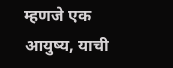म्हणजे एक आयुष्य, याची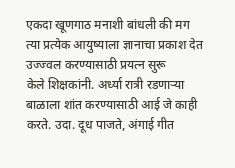एकदा खूणगाठ मनाशी बांधली की मग
त्या प्रत्येक आयुष्याला ज्ञानाचा प्रकाश देत उज्ज्वल करण्यासाठी प्रयत्न सुरू
केले शिक्षकांनी. अर्ध्या रात्री रडणाऱ्या बाळाला शांत करण्यासाठी आई जे काही
करते. उदा. दूध पाजते, अंगाई गीत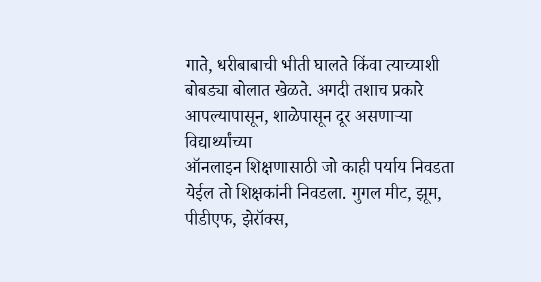गाते, धरीबाबाची भीती घालते किंवा त्याच्याशी
बोबड्या बोलात खेळते. अगदी तशाच प्रकारे आपल्यापासून, शाळेपासून दूर असणाऱ्या विद्यार्थ्यांच्या
ऑनलाइन शिक्षणासाठी जो काही पर्याय निवडता येईल तो शिक्षकांनी निवडला. गुगल मीट, झूम, पीडीएफ, झेरॉक्स,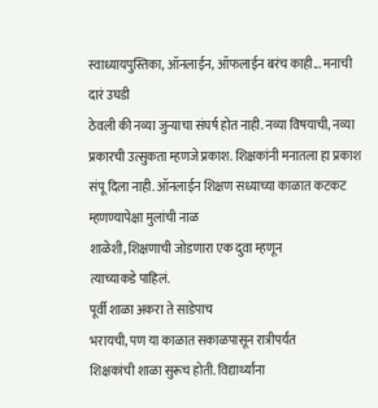स्वाध्यायपुस्तिका, ऑनलाईन, ऑफलाईन बरंच काही... मनाची दारं उघडी
ठेवली की नव्या जुन्याचा संघर्ष होत नाही. नव्या विषयाची, नव्या प्रकारची उत्सुकता म्हणजे प्रकाश. शिक्षकांनी मनातला हा प्रकाश
संपू दिला नाही. ऑनलाईन शिक्षण सध्याच्या काळात कटकट म्हणण्यापेक्षा मुलांची नाळ
शाळेशी, शिक्षणाची जोडणारा एक दुवा म्हणून
त्याच्याकडे पाहिलं.
पूर्वी शाळा अकरा ते साडेपाच
भरायची, पण या काळात सकाळपासून रात्रीपर्यंत
शिक्षकांची शाळा सुरूच होती. विद्यार्थ्यांना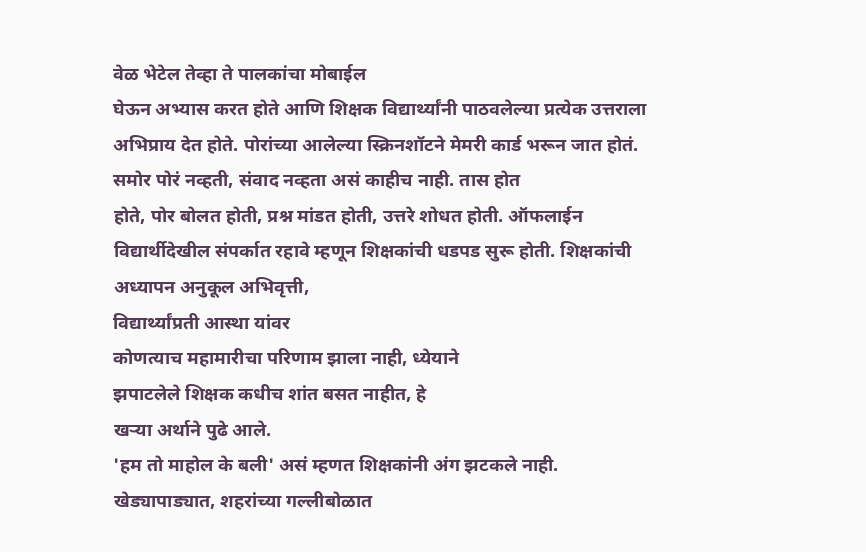वेळ भेटेल तेव्हा ते पालकांचा मोबाईल
घेऊन अभ्यास करत होते आणि शिक्षक विद्यार्थ्यांनी पाठवलेल्या प्रत्येक उत्तराला
अभिप्राय देत होते. पोरांच्या आलेल्या स्क्रिनशॉटने मेमरी कार्ड भरून जात होतं.
समोर पोरं नव्हती, संवाद नव्हता असं काहीच नाही. तास होत
होते, पोर बोलत होती, प्रश्न मांडत होती, उत्तरे शोधत होती. ऑफलाईन
विद्यार्थीदेखील संपर्कात रहावे म्हणून शिक्षकांची धडपड सुरू होती. शिक्षकांची
अध्यापन अनुकूल अभिवृत्ती,
विद्यार्थ्यांप्रती आस्था यांवर
कोणत्याच महामारीचा परिणाम झाला नाही, ध्येयाने
झपाटलेले शिक्षक कधीच शांत बसत नाहीत, हे
खऱ्या अर्थाने पुढे आले.
'हम तो माहोल के बली' असं म्हणत शिक्षकांनी अंग झटकले नाही.
खेड्यापाड्यात, शहरांच्या गल्लीबोळात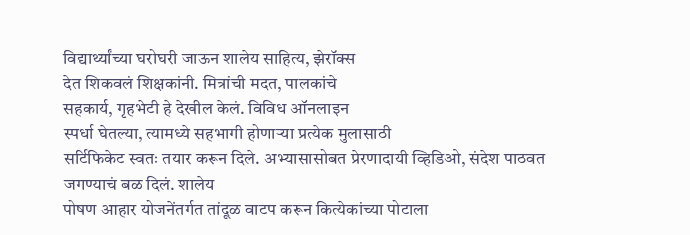विद्यार्थ्यांच्या घरोघरी जाऊन शालेय साहित्य, झेरॉक्स
देत शिकवलं शिक्षकांनी. मित्रांची मदत, पालकांचे
सहकार्य, गृहभेटी हे देखील केलं. विविध ऑनलाइन
स्पर्धा घेतल्या, त्यामध्ये सहभागी होणाऱ्या प्रत्येक मुलासाठी
सर्टिफिकेट स्वतः तयार करून दिले. अभ्यासासोबत प्रेरणादायी व्हिडिओ, संदेश पाठवत जगण्याचं बळ दिलं. शालेय
पोषण आहार योजनेंतर्गत तांदूळ वाटप करून कित्येकांच्या पोटाला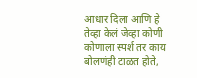आधार दिला आणि हे
तेव्हा केलं जेव्हा कोणी कोणाला स्पर्श तर काय बोलणंही टाळत होते,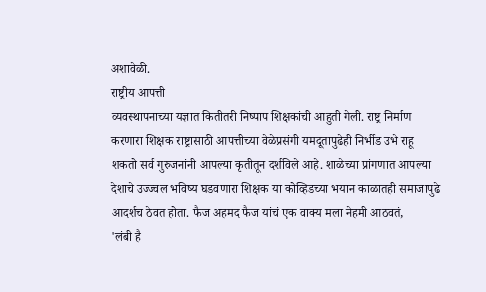अशावेळी.
राष्ट्रीय आपत्ती
व्यवस्थापनाच्या यज्ञात कितीतरी निष्पाप शिक्षकांची आहुती गेली. राष्ट्र निर्माण
करणारा शिक्षक राष्ट्रासाठी आपत्तीच्या वेळेप्रसंगी यमदूतापुढेही निर्भीड उभे राहू
शकतो सर्व गुरुजनांनी आपल्या कृतीतून दर्शविले आहे. शाळेच्या प्रांगणात आपल्या
देशाचे उज्ज्वल भविष्य घडवणारा शिक्षक या कोव्हिडच्या भयान काळातही समाजापुढे
आदर्शच ठेवत होता. फैज अहमद फैज यांचं एक वाक्य मला नेहमी आठवतं,
'लंबी है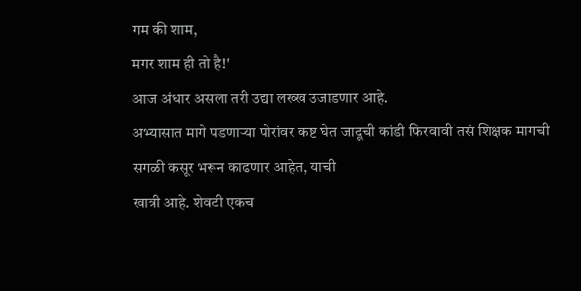गम की शाम,
मगर शाम ही तो है!'
आज अंधार असला तरी उद्या लख्ख उजाडणार आहे.
अभ्यासात मागे पडणाऱ्या पोरांवर कष्ट घेत जादूची कांडी फिरवावी तसं शिक्षक मागची
सगळी कसूर भरून काढणार आहेत, याची
खात्री आहे. शेवटी एकच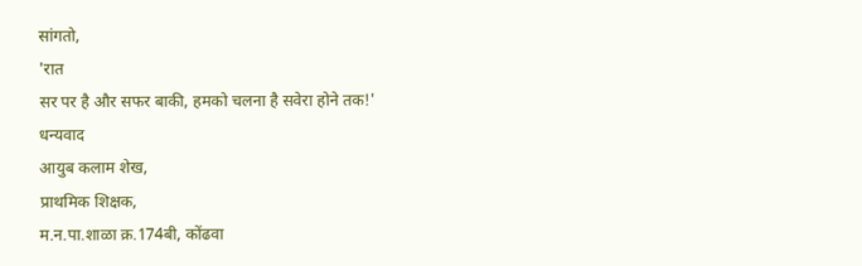सांगतो,
'रात
सर पर है और सफर बाकी, हमको चलना है सवेरा होने तक!'
धन्यवाद
आयुब कलाम शेख,
प्राथमिक शिक्षक,
म.न.पा.शाळा क्र.174बी, कोंढवा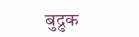बुद्रुक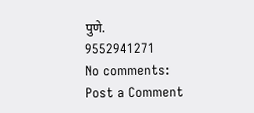पुणे.
9552941271
No comments:
Post a Comment